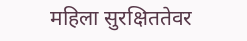महिला सुरक्षिततेवर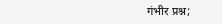गंभीर प्रश्न;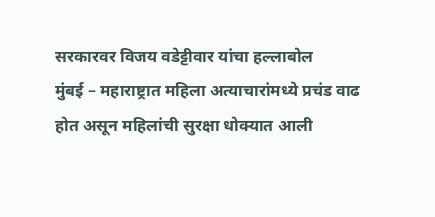सरकारवर विजय वडेट्टीवार यांचा हल्लाबोल
मुंबई – महाराष्ट्रात महिला अत्याचारांमध्ये प्रचंड वाढ होत असून महिलांची सुरक्षा धोक्यात आली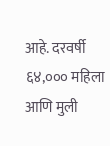आहे. दरवर्षी ६४,००० महिला आणि मुली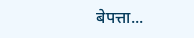बेपत्ता...